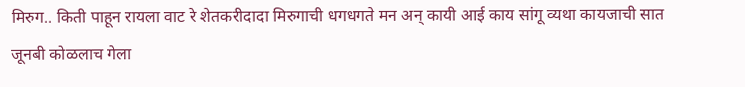मिरुग.. किती पाहून रायला वाट रे शेतकरीदादा मिरुगाची धगधगते मन अन् कायी आई काय सांगू व्यथा कायजाची सात जूनबी कोळलाच गेला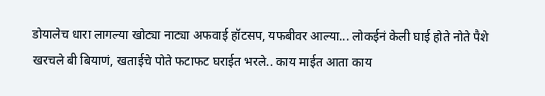डोयालेच धारा लागल्या खोट्या नाट्या अफवाई हॉटसप, यफबीवर आल्या... लोकईनं केली घाई होते नोते पैशे खरचले बी बियाणं, खताईचे पोते फटाफट घराईत भरले.. काय माईत आता काय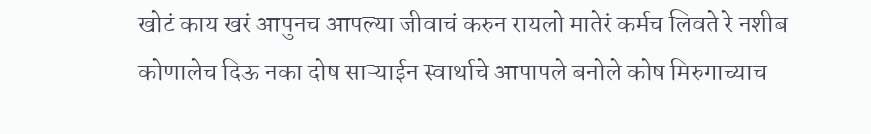खोटं काय खरं आपुनच आपल्या जीवाचं करुन रायलो मातेरं कर्मच लिवते रे नशीब कोणालेच दिऊ नका दोष साऱ्याईन स्वार्थाचे आपापले बनोले कोष मिरुगाच्याच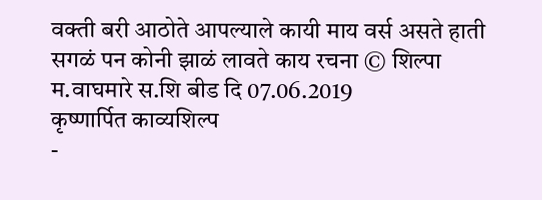वक्ती बरी आठोते आपल्याले कायी माय वर्स असते हाती सगळं पन कोनी झाळं लावते काय रचना © शिल्पा म.वाघमारे स.शि बीड दि 07.06.2019
कृष्णार्पित काव्यशिल्प
-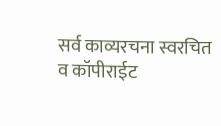सर्व काव्यरचना स्वरचित व कॉपीराईट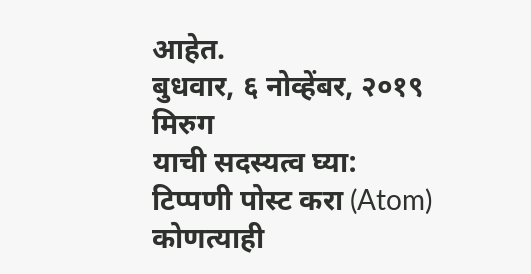आहेत.
बुधवार, ६ नोव्हेंबर, २०१९
मिरुग
याची सदस्यत्व घ्या:
टिप्पणी पोस्ट करा (Atom)
कोणत्याही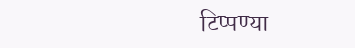टिप्पण्या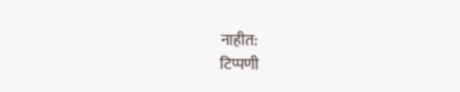नाहीत:
टिप्पणी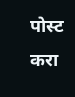पोस्ट करा